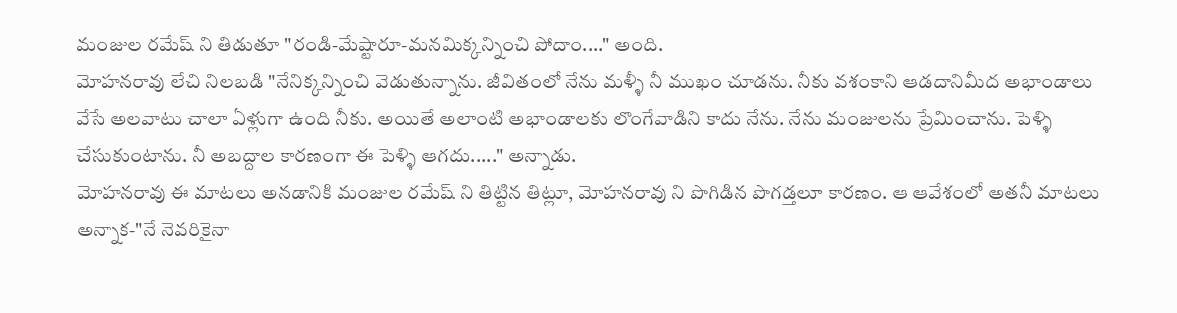మంజుల రమేష్ ని తిడుతూ "రండి-మేష్టారూ-మనమిక్కన్నించి పోదాం...." అంది.
మోహనరావు లేచి నిలబడి "నేనిక్కన్నించి వెడుతున్నాను. జీవితంలో నేను మళ్ళీ నీ ముఖం చూడను. నీకు వశంకాని ఆడదానిమీద అభాండాలు వేసే అలవాటు చాలా ఏళ్లుగా ఉంది నీకు. అయితే అలాంటి అభాండాలకు లొంగేవాడిని కాదు నేను. నేను మంజులను ప్రేమించాను. పెళ్ళి చేసుకుంటాను. నీ అబద్దాల కారణంగా ఈ పెళ్ళి ఆగదు....." అన్నాడు.
మోహనరావు ఈ మాటలు అనడానికి మంజుల రమేష్ ని తిట్టిన తిట్లూ, మోహనరావు ని పొగిడిన పొగడ్తలూ కారణం. ఆ ఆవేశంలో అతనీ మాటలు అన్నాక-"నే నెవరికైనా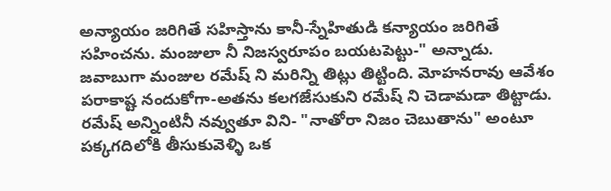అన్యాయం జరిగితే సహిస్తాను కానీ-స్నేహితుడి కన్యాయం జరిగితే సహించను. మంజులా నీ నిజస్వరూపం బయటపెట్టు-" అన్నాడు.
జవాబుగా మంజుల రమేష్ ని మరిన్ని తిట్లు తిట్టింది. మోహనరావు ఆవేశం పరాకాష్ట నందుకోగా-అతను కలగజేసుకుని రమేష్ ని చెడామడా తిట్టాడు.
రమేష్ అన్నింటినీ నవ్వుతూ విని- "నాతోరా నిజం చెబుతాను" అంటూ పక్కగదిలోకి తీసుకువెళ్ళి ఒక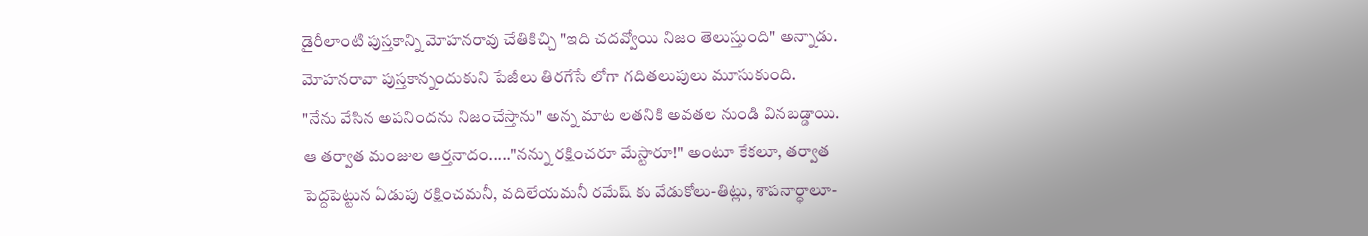డైరీలాంటి పుస్తకాన్ని మోహనరావు చేతికిచ్చి "ఇది చదవ్వోయి నిజం తెలుస్తుంది" అన్నాడు.
మోహనరావా పుస్తకాన్నందుకుని పేజీలు తిరగేసే లోగా గదితలుపులు మూసుకుంది.
"నేను వేసిన అపనిందను నిజంచేస్తాను" అన్న మాట లతనికి అవతల నుండి వినబడ్డాయి.
ఆ తర్వాత మంజుల ఆర్తనాదం....."నన్ను రక్షించరూ మేస్టారూ!" అంటూ కేకలూ, తర్వాత పెద్దపెట్టున ఏడుపు రక్షించమనీ, వదిలేయమనీ రమేష్ కు వేడుకోలు-తిట్లు, శాపనార్ధాలూ-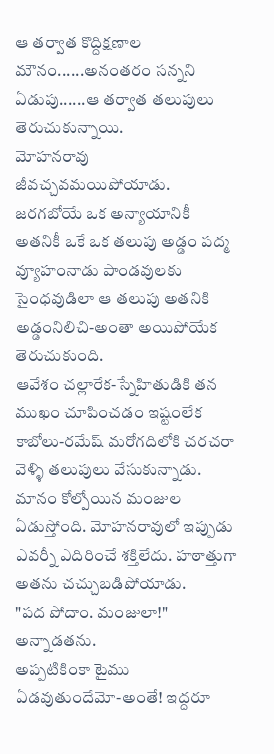ఆ తర్వాత కొద్దిక్షణాల మౌనం......అనంతరం సన్నని ఏడుపు......ఆ తర్వాత తలుపులు తెరుచుకున్నాయి.
మోహనరావు జీవచ్చవమయిపోయాడు. జరగబోయే ఒక అన్యాయానికీ అతనికీ ఒకే ఒక తలుపు అడ్డం పద్మ వ్యూహంనాడు పాండవులకు సైంధవుడిలా ఆ తలుపు అతనికి అడ్డంనిలిచి-అంతా అయిపోయేక తెరుచుకుంది.
ఆవేశం చల్లారేక-స్నేహితుడికి తన ముఖం చూపించడం ఇష్టంలేక కాబోలు-రమేష్ మరోగదిలోకి చరచరా వెళ్ళి తలుపులు వేసుకున్నాడు.
మానం కోల్పోయిన మంజుల ఏడుస్తోంది. మోహనరావులో ఇప్పుడు ఎవర్నీ ఎదిరించే శక్తిలేదు. హఠాత్తుగా అతను చచ్చుబడిపోయాడు.
"పద పోదాం. మంజులా!" అన్నాడతను.
అప్పటికింకా టైము ఏడవుతుందేమో-అంతే! ఇద్దరూ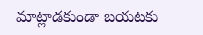మాట్లాడకుండా బయటకు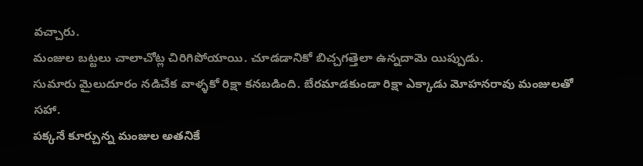వచ్చారు.
మంజుల బట్టలు చాలాచోట్ల చిరిగిపోయాయి. చూడడానికో బిచ్చగత్తెలా ఉన్నదామె యిప్పుడు.
సుమారు మైలుదూరం నడిచేక వాళ్ళకో రిక్షా కనబడింది. బేరమాడకుండా రిక్షా ఎక్కాడు మోహనరావు మంజులతో సహా.
పక్కనే కూర్చున్న మంజుల అతనికే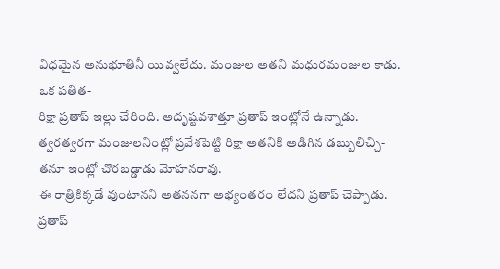విధమైన అనుభూతినీ యివ్వలేదు. మంజుల అతని మధురమంజుల కాడు. ఒక పతిత-
రిక్షా ప్రతాప్ ఇల్లు చేరింది. అదృష్టవశాత్తూ ప్రతాప్ ఇంట్లోనే ఉన్నాడు. త్వరత్వరగా మంజులనింట్లో ప్రవేశపెట్టి రిక్షా అతనికి అడిగిన డబ్బులిచ్చి-తనూ ఇంట్లో చొరబడ్డాడు మోహనరావు.
ఈ రాత్రికిక్కడే వుంటానని అతననగా అభ్యంతరం లేదని ప్రతాప్ చెప్పాడు.
ప్రతాప్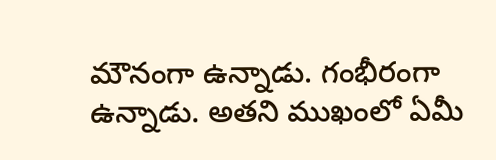మౌనంగా ఉన్నాడు. గంభీరంగా ఉన్నాడు. అతని ముఖంలో ఏమీ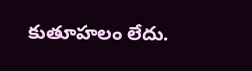కుతూహలం లేదు.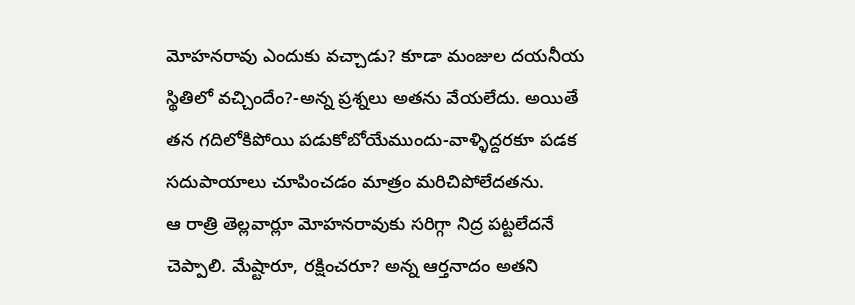మోహనరావు ఎందుకు వచ్చాడు? కూడా మంజుల దయనీయ స్థితిలో వచ్చిందేం?-అన్న ప్రశ్నలు అతను వేయలేదు. అయితే తన గదిలోకిపోయి పడుకోబోయేముందు-వాళ్ళిద్దరకూ పడక సదుపాయాలు చూపించడం మాత్రం మరిచిపోలేదతను.
ఆ రాత్రి తెల్లవార్లూ మోహనరావుకు సరిగ్గా నిద్ర పట్టలేదనే చెప్పాలి. మేష్టారూ, రక్షించరూ? అన్న ఆర్తనాదం అతని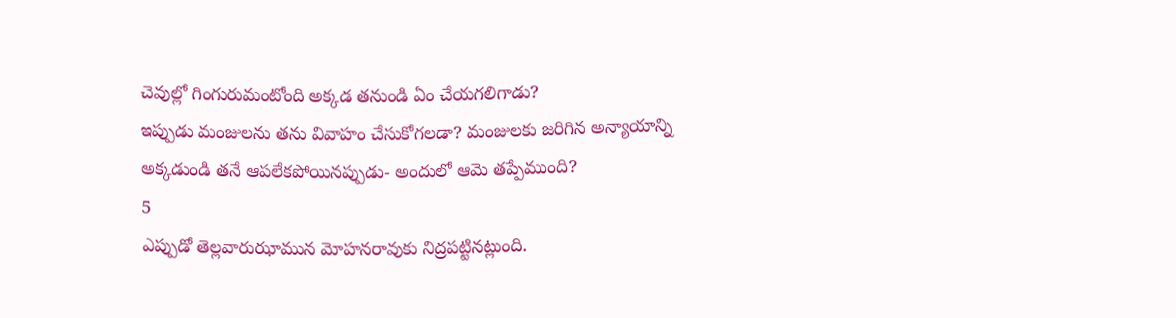చెవుల్లో గింగురుమంటోంది అక్కడ తనుండి ఏం చేయగలిగాడు?
ఇప్పుడు మంజులను తను వివాహం చేసుకోగలడా? మంజులకు జరిగిన అన్యాయాన్ని అక్కడుండి తనే ఆపలేకపోయినప్పుడు- అందులో ఆమె తప్పేముంది?
5
ఎప్పుడో తెల్లవారుఝామున మోహనరావుకు నిద్రపట్టినట్లుంది.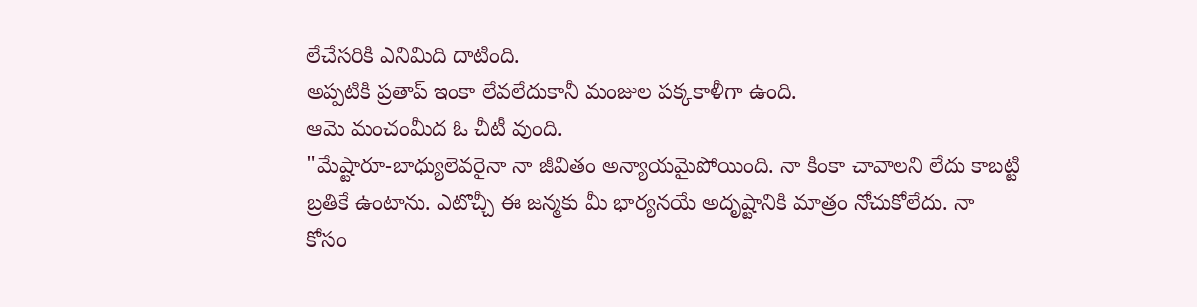లేచేసరికి ఎనిమిది దాటింది.
అప్పటికి ప్రతాప్ ఇంకా లేవలేదుకానీ మంజుల పక్కకాళీగా ఉంది.
ఆమె మంచంమీద ఓ చీటీ వుంది.
"మేష్టారూ-బాధ్యులెవరైనా నా జీవితం అన్యాయమైపోయింది. నా కింకా చావాలని లేదు కాబట్టి బ్రతికే ఉంటాను. ఎటొచ్చీ ఈ జన్మకు మీ భార్యనయే అదృష్టానికి మాత్రం నోచుకోలేదు. నా కోసం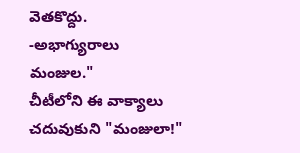వెతకొద్దు.
-అభాగ్యురాలు
మంజుల."
చీటీలోని ఈ వాక్యాలు చదువుకుని "మంజులా!"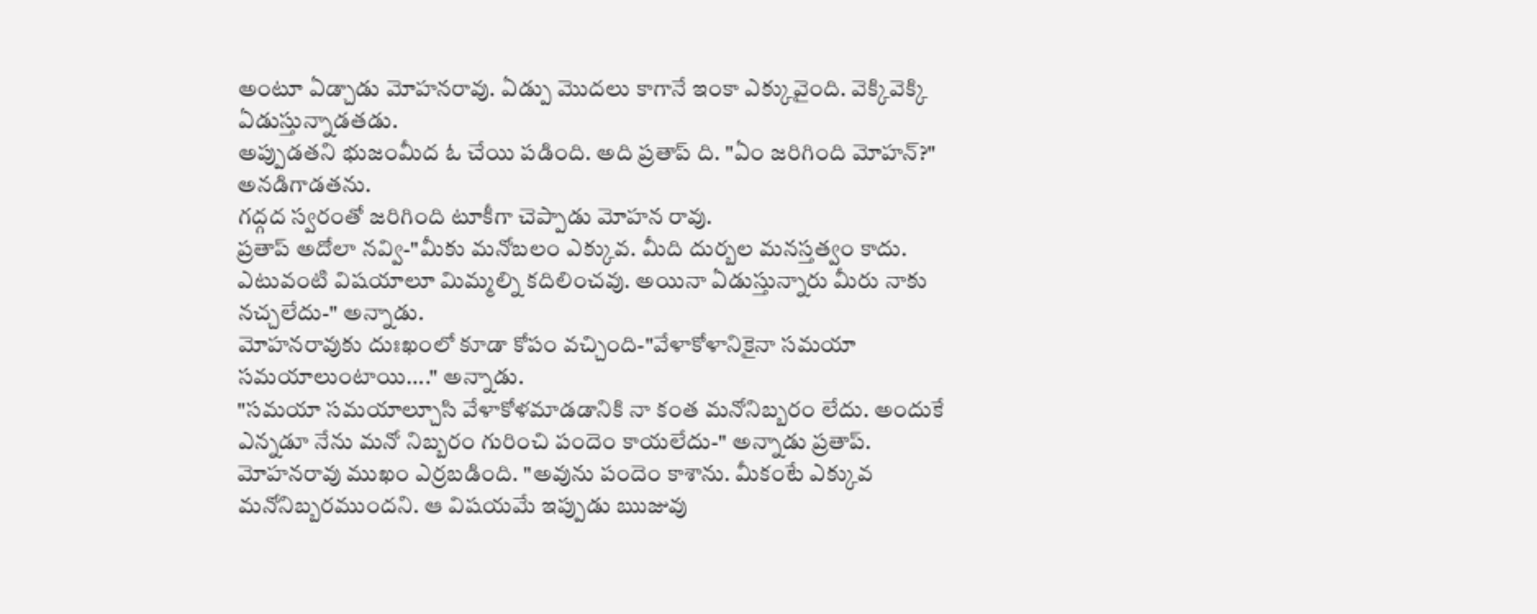అంటూ ఏడ్చాడు మోహనరావు. ఏడ్పు మొదలు కాగానే ఇంకా ఎక్కువైంది. వెక్కివెక్కి ఏడుస్తున్నాడతడు.
అప్పుడతని భుజంమీద ఓ చేయి పడింది. అది ప్రతాప్ ది. "ఏం జరిగింది మోహన్?" అనడిగాడతను.
గద్గద స్వరంతో జరిగింది టూకీగా చెప్పాడు మోహన రావు.
ప్రతాప్ అదోలా నవ్వి-"మీకు మనోబలం ఎక్కువ. మీది దుర్బల మనస్తత్వం కాదు. ఎటువంటి విషయాలూ మిమ్మల్ని కదిలించవు. అయినా ఏడుస్తున్నారు మీరు నాకు నచ్చలేదు-" అన్నాడు.
మోహనరావుకు దుఃఖంలో కూడా కోపం వచ్చింది-"వేళాకోళానికైనా సమయా సమయాలుంటాయి...." అన్నాడు.
"సమయా సమయాల్చూసి వేళాకోళమాడడానికి నా కంత మనోనిబ్బరం లేదు. అందుకే ఎన్నడూ నేను మనో నిబ్బరం గురించి పందెం కాయలేదు-" అన్నాడు ప్రతాప్.
మోహనరావు ముఖం ఎర్రబడింది. "అవును పందెం కాశాను. మీకంటే ఎక్కువ మనోనిబ్బరముందని. ఆ విషయమే ఇప్పుడు ఋజువు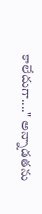కాలేదుగా...." అన్నాడతను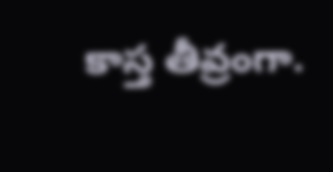కాస్త తీవ్రంగా.